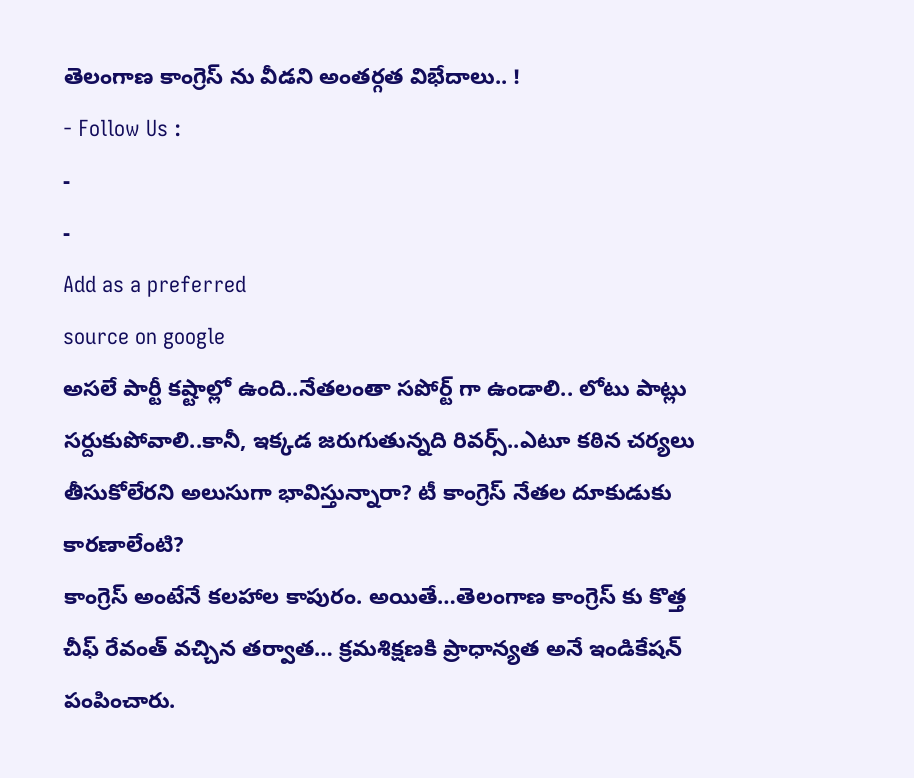తెలంగాణ కాంగ్రెస్ ను వీడని అంతర్గత విభేదాలు.. !
- Follow Us :
-
-
Add as a preferred
source on google
అసలే పార్టీ కష్టాల్లో ఉంది..నేతలంతా సపోర్ట్ గా ఉండాలి.. లోటు పాట్లు సర్దుకుపోవాలి..కానీ, ఇక్కడ జరుగుతున్నది రివర్స్..ఎటూ కఠిన చర్యలు తీసుకోలేరని అలుసుగా భావిస్తున్నారా? టీ కాంగ్రెస్ నేతల దూకుడుకు కారణాలేంటి?
కాంగ్రెస్ అంటేనే కలహాల కాపురం. అయితే…తెలంగాణ కాంగ్రెస్ కు కొత్త చీఫ్ రేవంత్ వచ్చిన తర్వాత… క్రమశిక్షణకి ప్రాధాన్యత అనే ఇండికేషన్ పంపించారు.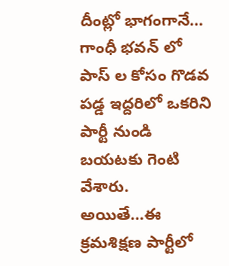దీంట్లో భాగంగానే… గాంధీ భవన్ లో పాస్ ల కోసం గొడవ పడ్డ ఇద్దరిలో ఒకరిని పార్టీ నుండి బయటకు గెంటి వేశారు. అయితే…ఈ క్రమశిక్షణ పార్టీలో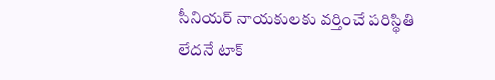సీనియర్ నాయకులకు వర్తించే పరిస్థితి లేదనే టాక్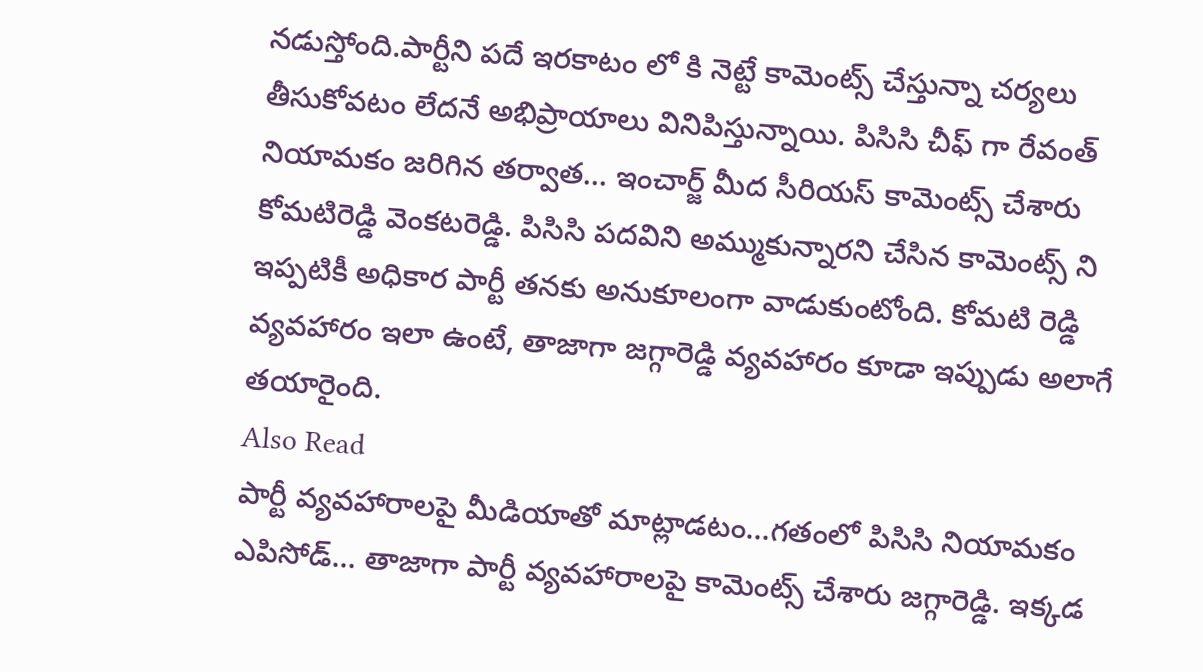నడుస్తోంది.పార్టీని పదే ఇరకాటం లో కి నెట్టే కామెంట్స్ చేస్తున్నా చర్యలు తీసుకోవటం లేదనే అభిప్రాయాలు వినిపిస్తున్నాయి. పిసిసి చీఫ్ గా రేవంత్ నియామకం జరిగిన తర్వాత… ఇంచార్జ్ మీద సీరియస్ కామెంట్స్ చేశారు కోమటిరెడ్డి వెంకటరెడ్డి. పిసిసి పదవిని అమ్ముకున్నారని చేసిన కామెంట్స్ ని ఇప్పటికీ అధికార పార్టీ తనకు అనుకూలంగా వాడుకుంటోంది. కోమటి రెడ్డి వ్యవహారం ఇలా ఉంటే, తాజాగా జగ్గారెడ్డి వ్యవహారం కూడా ఇప్పుడు అలాగే తయారైంది.
Also Read
పార్టీ వ్యవహారాలపై మీడియాతో మాట్లాడటం…గతంలో పిసిసి నియామకం ఎపిసోడ్… తాజాగా పార్టీ వ్యవహారాలపై కామెంట్స్ చేశారు జగ్గారెడ్డి. ఇక్కడ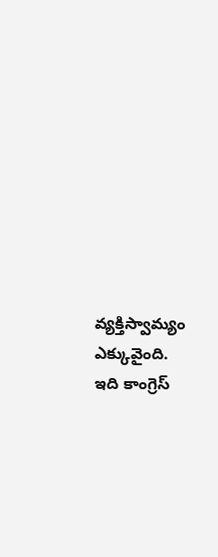వ్యక్తిస్వామ్యం ఎక్కువైంది. ఇది కాంగ్రెస్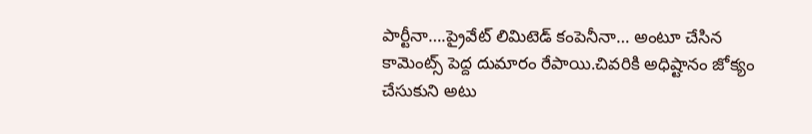పార్టీనా….ప్రైవేట్ లిమిటెడ్ కంపెనీనా… అంటూ చేసిన కామెంట్స్ పెద్ద దుమారం రేపాయి.చివరికి అధిష్టానం జోక్యం చేసుకుని అటు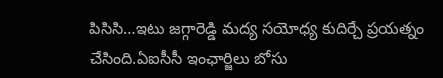పిసిసి…ఇటు జగ్గారెడ్డి మద్య సయోధ్య కుదిర్చే ప్రయత్నం చేసింది.ఏఐసీసీ ఇంఛార్జిలు బోసు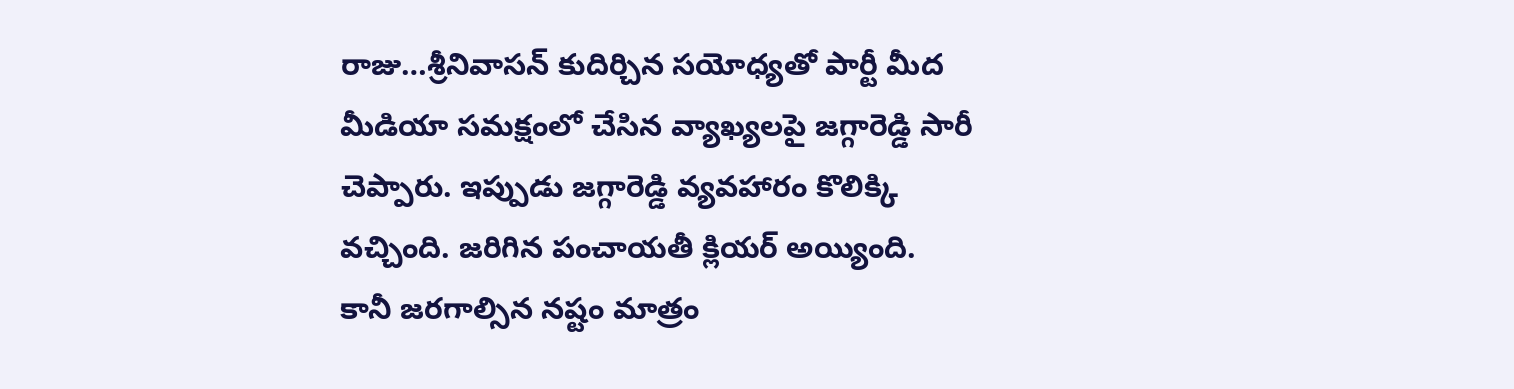రాజు…శ్రీనివాసన్ కుదిర్చిన సయోధ్యతో పార్టీ మీద మీడియా సమక్షంలో చేసిన వ్యాఖ్యలపై జగ్గారెడ్డి సారీ చెప్పారు. ఇప్పుడు జగ్గారెడ్డి వ్యవహారం కొలిక్కి వచ్చింది. జరిగిన పంచాయతీ క్లియర్ అయ్యింది. కానీ జరగాల్సిన నష్టం మాత్రం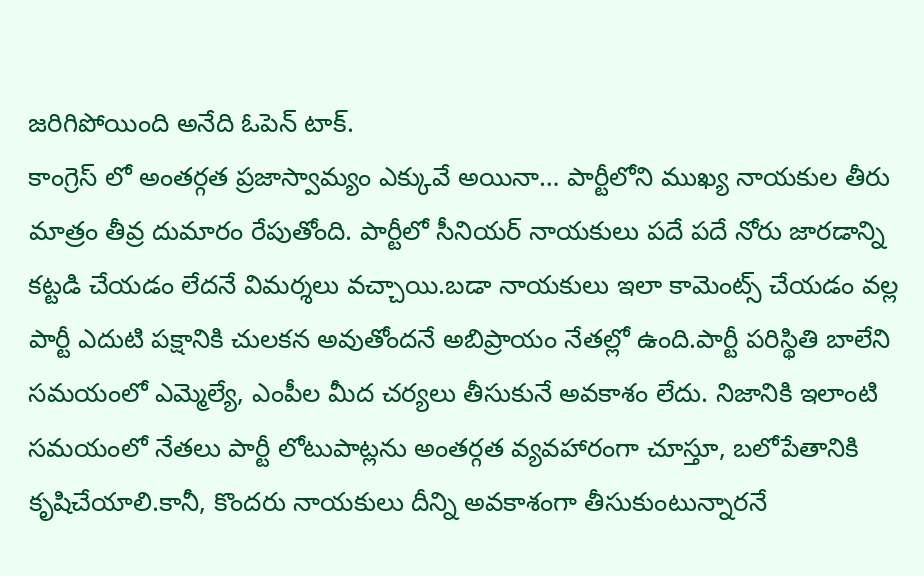జరిగిపోయింది అనేది ఓపెన్ టాక్.
కాంగ్రెస్ లో అంతర్గత ప్రజాస్వామ్యం ఎక్కువే అయినా… పార్టీలోని ముఖ్య నాయకుల తీరు మాత్రం తీవ్ర దుమారం రేపుతోంది. పార్టీలో సీనియర్ నాయకులు పదే పదే నోరు జారడాన్ని కట్టడి చేయడం లేదనే విమర్శలు వచ్చాయి.బడా నాయకులు ఇలా కామెంట్స్ చేయడం వల్ల పార్టీ ఎదుటి పక్షానికి చులకన అవుతోందనే అబిప్రాయం నేతల్లో ఉంది.పార్టీ పరిస్థితి బాలేని సమయంలో ఎమ్మెల్యే, ఎంపీల మీద చర్యలు తీసుకునే అవకాశం లేదు. నిజానికి ఇలాంటి సమయంలో నేతలు పార్టీ లోటుపాట్లను అంతర్గత వ్యవహారంగా చూస్తూ, బలోపేతానికి కృషిచేయాలి.కానీ, కొందరు నాయకులు దీన్ని అవకాశంగా తీసుకుంటున్నారనే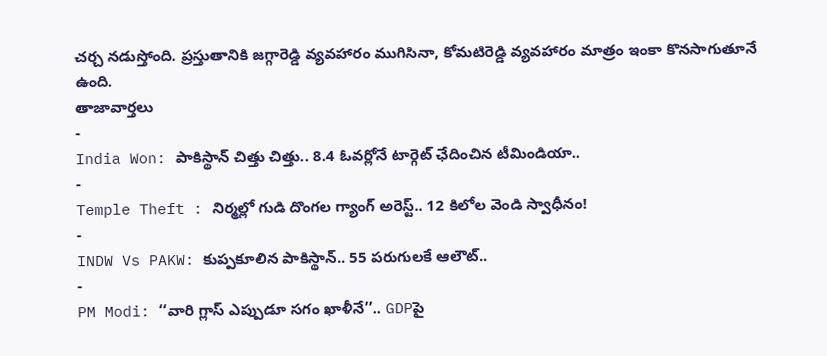చర్చ నడుస్తోంది. ప్రస్తుతానికి జగ్గారెడ్డి వ్యవహారం ముగిసినా, కోమటిరెడ్డి వ్యవహారం మాత్రం ఇంకా కొనసాగుతూనే ఉంది.
తాజావార్తలు
-
India Won: పాకిస్థాన్ చిత్తు చిత్తు.. 8.4 ఓవర్లోనే టార్గెట్ ఛేదించిన టీమిండియా..
-
Temple Theft : నిర్మల్లో గుడి దొంగల గ్యాంగ్ అరెస్ట్.. 12 కిలోల వెండి స్వాధీనం!
-
INDW Vs PAKW: కుప్పకూలిన పాకిస్థాన్.. 55 పరుగులకే ఆలౌట్..
-
PM Modi: ‘‘వారి గ్లాస్ ఎప్పుడూ సగం ఖాళీనే’’.. GDPపై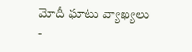మోదీ ఘాటు వ్యాఖ్యలు
-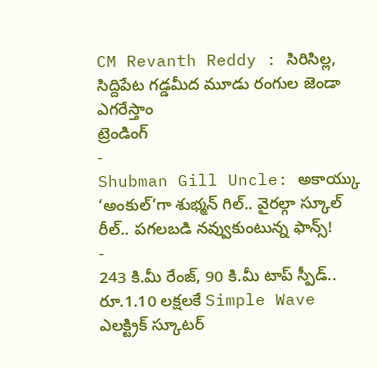CM Revanth Reddy : సిరిసిల్ల, సిద్దిపేట గడ్డమీద మూడు రంగుల జెండా ఎగరేస్తాం
ట్రెండింగ్
-
Shubman Gill Uncle: అకాయ్కు ‘అంకుల్’గా శుభ్మన్ గిల్.. వైరల్గా స్కూల్ రీల్.. పగలబడి నవ్వుకుంటున్న ఫాన్స్!
-
243 కి.మీ రేంజ్, 90 కి.మీ టాప్ స్పీడ్.. రూ.1.10 లక్షలకే Simple Wave ఎలక్ట్రిక్ స్కూటర్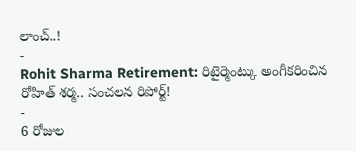లాంచ్..!
-
Rohit Sharma Retirement: రిటైర్మెంట్కు అంగీకరించిన రోహిత్ శర్మ.. సంచలన రిపోర్ట్!
-
6 రోజుల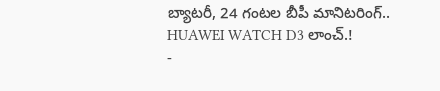బ్యాటరీ, 24 గంటల బీపీ మానిటరింగ్.. HUAWEI WATCH D3 లాంచ్.!
-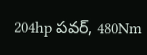204hp పవర్, 480Nm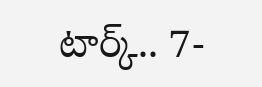టార్క్.. 7-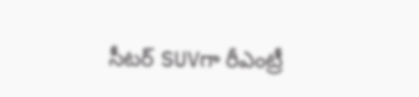సీటర్ SUVగా రీఎంట్రీ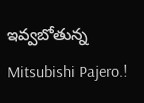ఇవ్వబోతున్న Mitsubishi Pajero.!